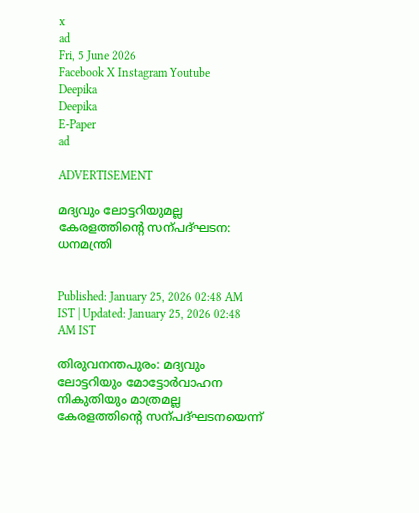x
ad
Fri, 5 June 2026
Facebook X Instagram Youtube
Deepika
Deepika
E-Paper
ad

ADVERTISEMENT

മദ്യവും ലോട്ടറിയുമല്ല കേരളത്തിന്‍റെ സന്പദ്ഘടന: ധനമന്ത്രി


Published: January 25, 2026 02:48 AM IST | Updated: January 25, 2026 02:48 AM IST

തിരുവനന്തപുരം: മദ്യവും ലോട്ടറിയും മോട്ടോർവാഹന നികുതിയും മാത്രമല്ല കേരളത്തിന്‍റെ സന്പദ്ഘടനയെന്ന്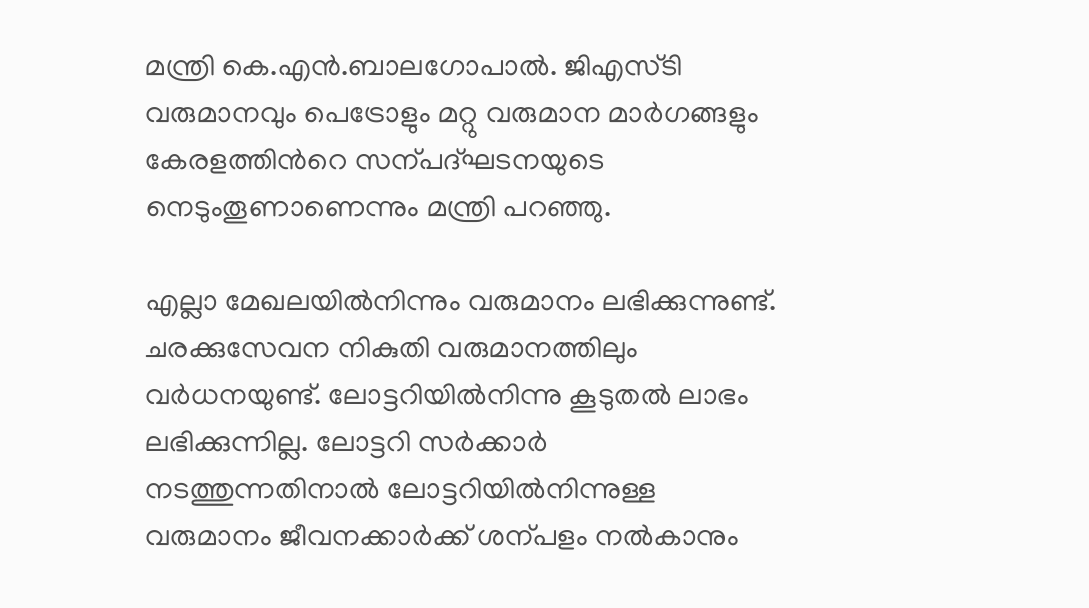മന്ത്രി കെ.എൻ.ബാലഗോപാൽ. ജിഎസ്ടി വരുമാനവും പെട്രോളും മറ്റു വരുമാന മാർഗങ്ങളും കേരളത്തിന്‍റെ സന്പദ്ഘടനയുടെ നെടുംതൂണാണെന്നും മന്ത്രി പറഞ്ഞു.

എല്ലാ മേഖലയിൽനിന്നും വരുമാനം ലഭിക്കുന്നുണ്ട്. ചരക്കുസേവന നികുതി വരുമാനത്തിലും വർധനയുണ്ട്. ലോട്ടറിയിൽനിന്നു കൂടുതൽ ലാഭം ലഭിക്കുന്നില്ല. ലോട്ടറി സർക്കാർ നടത്തുന്നതിനാൽ ലോട്ടറിയിൽനിന്നുള്ള വരുമാനം ജീവനക്കാർക്ക് ശന്പളം നൽകാനും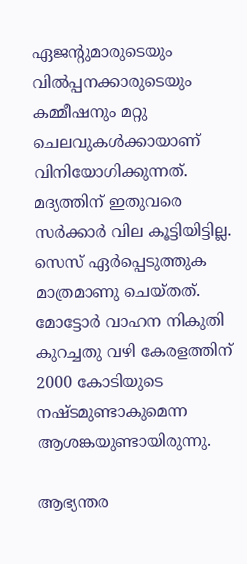ഏജന്‍റുമാരുടെയും വിൽപ്പനക്കാരുടെയും കമ്മീഷനും മറ്റു ചെലവുകൾക്കായാണ് വിനിയോഗിക്കുന്നത്. മദ്യത്തിന് ഇതുവരെ സർക്കാർ വില കൂട്ടിയിട്ടില്ല. സെസ് ഏർപ്പെടുത്തുക മാത്രമാണു ചെയ്തത്. മോട്ടോർ വാഹന നികുതി കുറച്ചതു വഴി കേരളത്തിന് 2000 കോടിയുടെ നഷ്ടമുണ്ടാകുമെന്ന ആശങ്കയുണ്ടായിരുന്നു.

ആഭ്യന്തര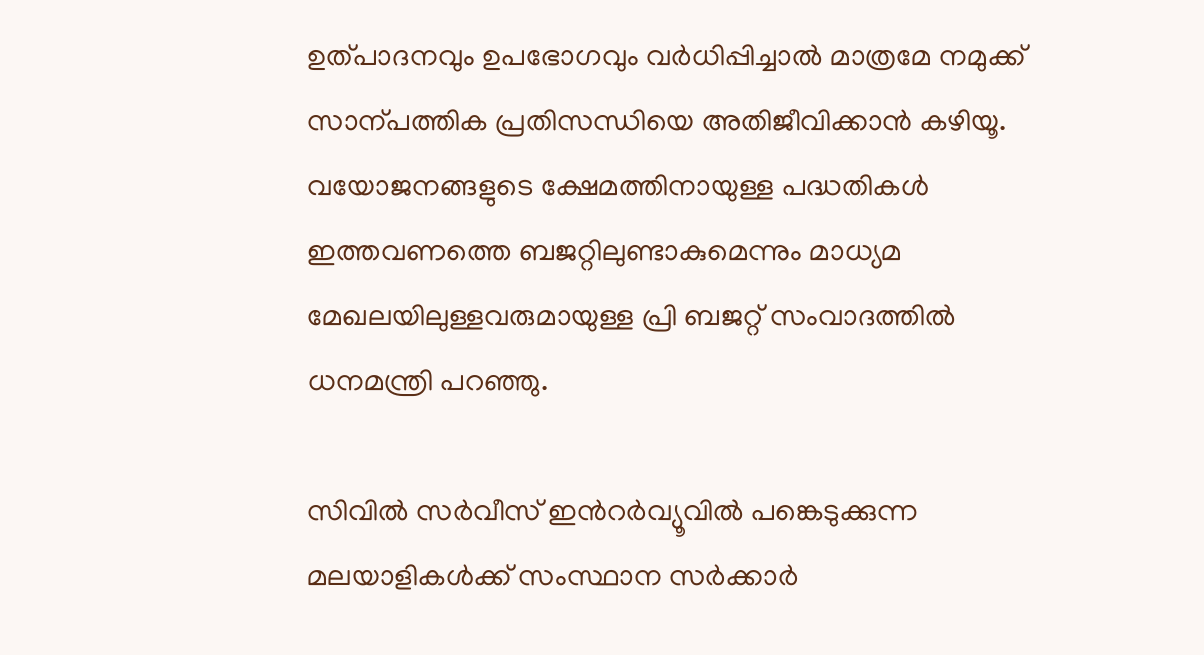ഉത്പാദനവും ഉപഭോഗവും വർധിപ്പിച്ചാൽ മാത്രമേ നമുക്ക് സാന്പത്തിക പ്രതിസന്ധിയെ അതിജീവിക്കാൻ കഴിയൂ. വയോജനങ്ങളുടെ ക്ഷേമത്തിനായുള്ള പദ്ധതികൾ ഇത്തവണത്തെ ബജറ്റിലുണ്ടാകുമെന്നും മാധ്യമ മേഖലയിലുള്ളവരുമായുള്ള പ്രി ബജറ്റ് സംവാദത്തിൽ ധനമന്ത്രി പറഞ്ഞു.

സിവിൽ സർവീസ് ഇന്‍റർവ്യൂവിൽ പങ്കെടുക്കുന്ന മലയാളികൾക്ക് സംസ്ഥാന സർക്കാർ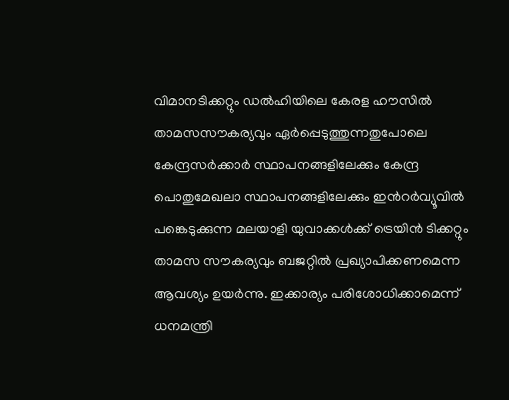വിമാനടിക്കറ്റും ഡൽഹിയിലെ കേരള ഹൗസിൽ താമസസൗകര്യവും ഏർപ്പെടുത്തുന്നതുപോലെ കേന്ദ്രസർക്കാർ സ്ഥാപനങ്ങളിലേക്കും കേന്ദ്ര പൊതുമേഖലാ സ്ഥാപനങ്ങളിലേക്കും ഇന്‍റർവ്യൂവിൽ പങ്കെടുക്കുന്ന മലയാളി യുവാക്കൾക്ക് ട്രെയിൻ ടിക്കറ്റും താമസ സൗകര്യവും ബജറ്റിൽ പ്രഖ്യാപിക്കണമെന്ന ആവശ്യം ഉയർന്നു. ഇക്കാര്യം പരിശോധിക്കാമെന്ന് ധനമന്ത്രി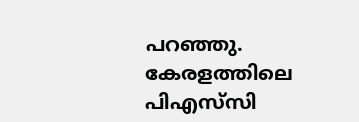പറഞ്ഞു. കേരളത്തിലെ പിഎസ്‌സി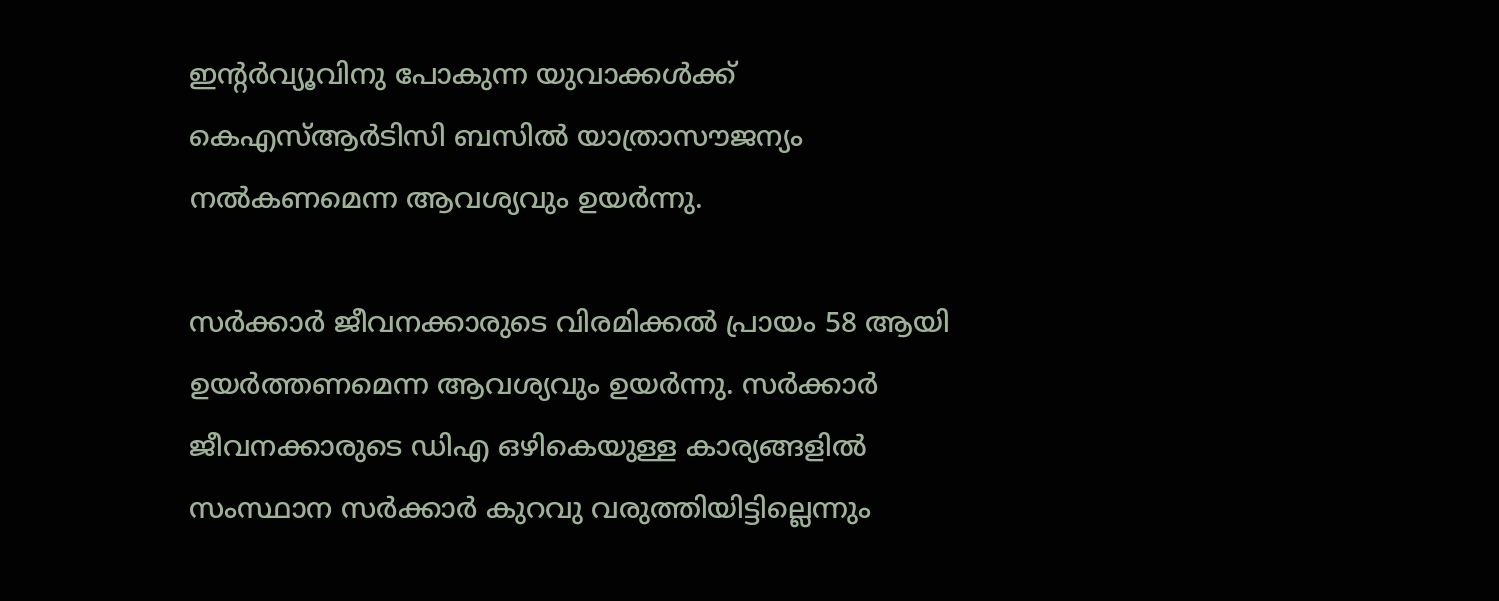ഇന്‍റർവ്യൂവിനു പോകുന്ന യുവാക്കൾക്ക് കെഎസ്ആർടിസി ബസിൽ യാത്രാസൗജന്യം നൽകണമെന്ന ആവശ്യവും ഉയർന്നു.

സർക്കാർ ജീവനക്കാരുടെ വിരമിക്കൽ പ്രായം 58 ആയി ഉയർത്തണമെന്ന ആവശ്യവും ഉയർന്നു. സർക്കാർ ജീവനക്കാരുടെ ഡിഎ ഒഴികെയുള്ള കാര്യങ്ങളിൽ സംസ്ഥാന സർക്കാർ കുറവു വരുത്തിയിട്ടില്ലെന്നും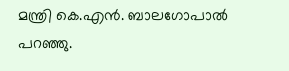മന്ത്രി കെ.എൻ. ബാലഗോപാൽ പറഞ്ഞു.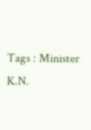Tags : Minister K.N.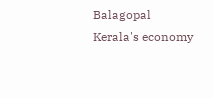Balagopal Kerala's economy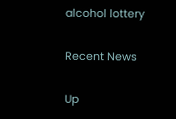alcohol lottery

Recent News

Up